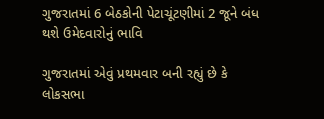ગુજરાતમાં 6 બેઠકોની પેટાચૂંટણીમાં 2 જૂને બંધ થશે ઉમેદવારોનું ભાવિ

ગુજરાતમાં એવું પ્રથમવાર બની રહ્યું છે કે લોકસભા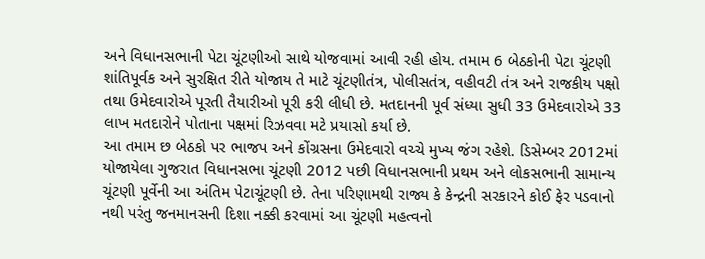અને વિધાનસભાની પેટા ચૂંટણીઓ સાથે યોજવામાં આવી રહી હોય. તમામ 6 બેઠકોની પેટા ચૂંટણી શાંતિપૂર્વક અને સુરક્ષિત રીતે યોજાય તે માટે ચૂંટણીતંત્ર, પોલીસતંત્ર, વહીવટી તંત્ર અને રાજકીય પક્ષો તથા ઉમેદવારોએ પૂરતી તૈયારીઓ પૂરી કરી લીધી છે. મતદાનની પૂર્વ સંધ્યા સુધી 33 ઉમેદવારોએ 33 લાખ મતદારોને પોતાના પક્ષમાં રિઝવવા મટે પ્રયાસો કર્યા છે.
આ તમામ છ બેઠકો પર ભાજપ અને કોંગ્રસના ઉમેદવારો વચ્ચે મુખ્ય જંગ રહેશે. ડિસેમ્બર 2012માં યોજાયેલા ગુજરાત વિધાનસભા ચૂંટણી 2012 પછી વિધાનસભાની પ્રથમ અને લોકસભાની સામાન્ય ચૂંટણી પૂર્વેની આ અંતિમ પેટાચૂંટણી છે. તેના પરિણામથી રાજ્ય કે કેન્દ્રની સરકારને કોઈ ફેર પડવાનો નથી પરંતુ જનમાનસની દિશા નક્કી કરવામાં આ ચૂંટણી મહત્વનો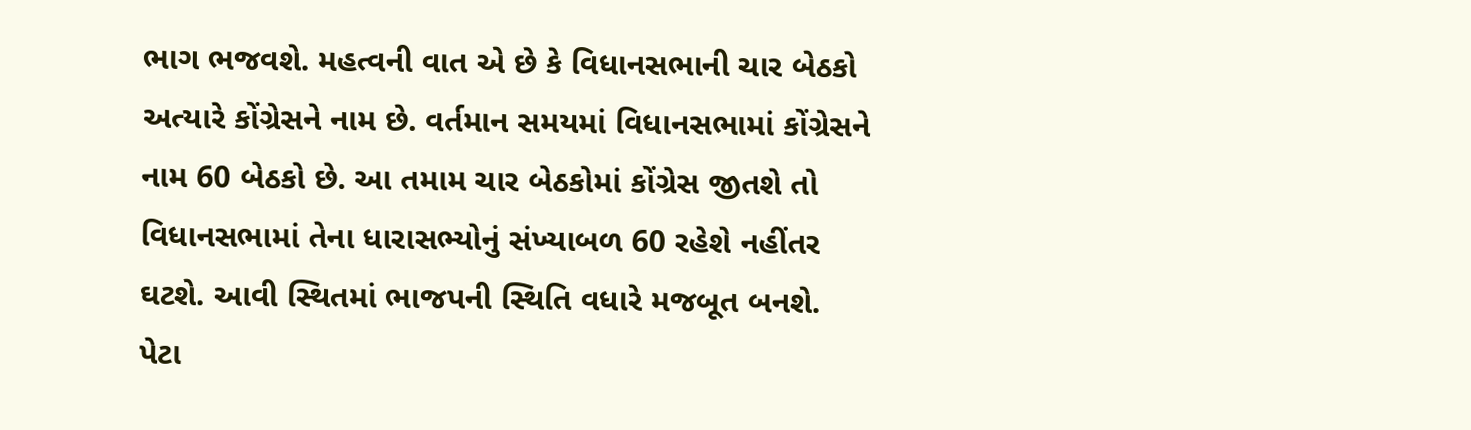ભાગ ભજવશે. મહત્વની વાત એ છે કે વિધાનસભાની ચાર બેઠકો અત્યારે કોંગ્રેસને નામ છે. વર્તમાન સમયમાં વિધાનસભામાં કોંગ્રેસને નામ 60 બેઠકો છે. આ તમામ ચાર બેઠકોમાં કોંગ્રેસ જીતશે તો વિધાનસભામાં તેના ધારાસભ્યોનું સંખ્યાબળ 60 રહેશે નહીંતર ઘટશે. આવી સ્થિતમાં ભાજપની સ્થિતિ વધારે મજબૂત બનશે.
પેટા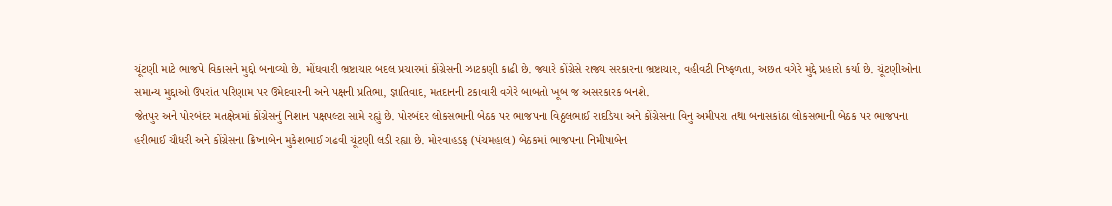ચૂંટણી માટે ભાજપે વિકાસને મુદ્દો બનાવ્યો છે. મોંઘવારી ભ્રષ્ટાચાર બદલ પ્રચારમાં કોંગ્રેસની ઝાટકણી કાઢી છે. જ્યારે કોંગ્રેસે રાજ્ય સરકારના ભ્રષ્ટાચાર, વહીવટી નિષ્ફળતા, અછત વગેરે મુદ્દે પ્રહારો કર્યા છે. ચૂંટણીઓના સમાન્ય મુદ્દાઓ ઉપરાંત પરિણામ પર ઉમેદવારની અને પક્ષની પ્રતિભા, જ્ઞાતિવાદ, મતદાનની ટકાવારી વગેરે બાબતો ખૂબ જ અસરકારક બનશે.
જેતપુર અને પોરબંદર મતક્ષેત્રમાં કોંગ્રેસનું નિશાન પક્ષપલ્ટા સામે રહ્યું છે. પોરબંદર લોકસભાની બેઠક પર ભાજપના વિઠ્ઠલભાઈ રાદડિયા અને કોંગ્રેસના વિનુ અમીપરા તથા બનાસકાંઠા લોકસભાની બેઠક પર ભાજપના હરીભાઈ ચૌધરી અને કોંગ્રેસના ક્રિષ્નાબેન મુકેશભાઈ ગઢવી ચૂંટણી લડી રહ્યા છે. મોરવાહડફ (પંચમહાલ) બેઠકમાં ભાજપના નિમીષાબેન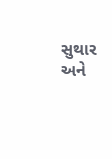સુથાર અને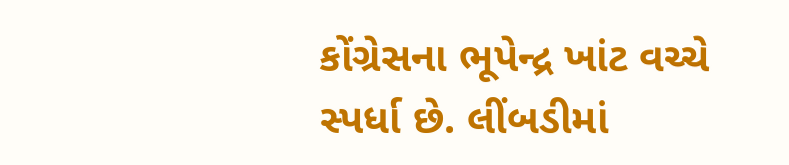કોંગ્રેસના ભૂપેન્દ્ર ખાંટ વચ્ચે સ્પર્ધા છે. લીંબડીમાં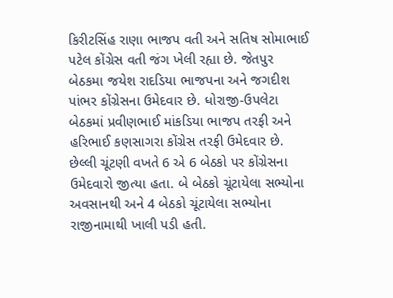કિરીટસિંહ રાણા ભાજપ વતી અને સતિષ સોમાભાઈ પટેલ કોંગ્રેસ વતી જંગ ખેલી રહ્યા છે. જેતપુર બેઠકમા જયેશ રાદડિયા ભાજપના અને જગદીશ પાંભર કોંગ્રેસના ઉમેદવાર છે. ધોરાજી-ઉપલેટા બેઠકમાં પ્રવીણભાઈ માંકડિયા ભાજપ તરફી અને હરિભાઈ કણસાગરા કોંગ્રેસ તરફી ઉમેદવાર છે.
છેલ્લી ચૂંટણી વખતે 6 એ 6 બેઠકો પર કોંગ્રેસના ઉમેદવારો જીત્યા હતા. બે બેઠકો ચૂંટાયેલા સભ્યોના અવસાનથી અને 4 બેઠકો ચૂંટાયેલા સભ્યોના રાજીનામાથી ખાલી પડી હતી.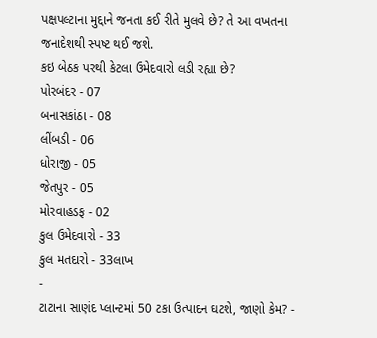પક્ષપલ્ટાના મુદ્દાને જનતા કઈ રીતે મુલવે છે? તે આ વખતના જનાદેશથી સ્પષ્ટ થઈ જશે.
કઇ બેઠક પરથી કેટલા ઉમેદવારો લડી રહ્યા છે?
પોરબંદર - 07
બનાસકાંઠા - 08
લીંબડી - 06
ધોરાજી - 05
જેતપુર - 05
મોરવાહડફ - 02
કુલ ઉમેદવારો - 33
કુલ મતદારો - 33લાખ
-
ટાટાના સાણંદ પ્લાન્ટમાં 50 ટકા ઉત્પાદન ઘટશે, જાણો કેમ? -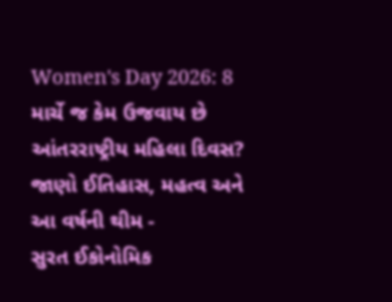Women's Day 2026: 8 માર્ચે જ કેમ ઉજવાય છે આંતરરાષ્ટ્રીય મહિલા દિવસ? જાણો ઈતિહાસ, મહત્વ અને આ વર્ષની થીમ -
સુરત ઈકોનોમિક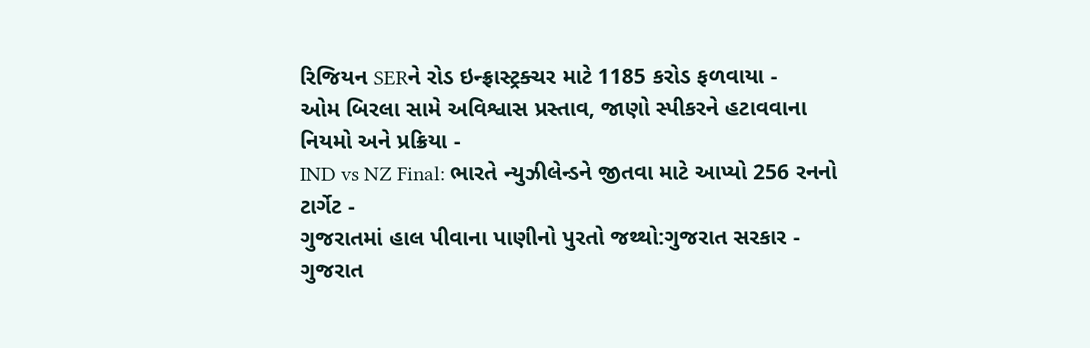રિજિયન SERને રોડ ઇન્ફ્રાસ્ટ્રક્ચર માટે 1185 કરોડ ફળવાયા -
ઓમ બિરલા સામે અવિશ્વાસ પ્રસ્તાવ, જાણો સ્પીકરને હટાવવાના નિયમો અને પ્રક્રિયા -
IND vs NZ Final: ભારતે ન્યુઝીલેન્ડને જીતવા માટે આપ્યો 256 રનનો ટાર્ગેટ -
ગુજરાતમાં હાલ પીવાના પાણીનો પુરતો જથ્થો:ગુજરાત સરકાર -
ગુજરાત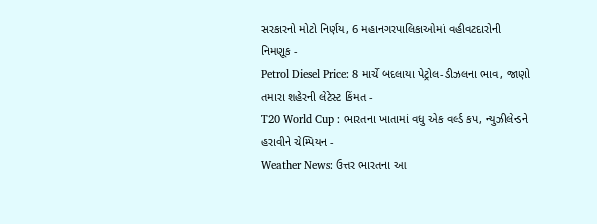સરકારનો મોટો નિર્ણય, 6 મહાનગરપાલિકાઓમાં વહીવટદારોની નિમણૂક -
Petrol Diesel Price: 8 માર્ચે બદલાયા પેટ્રોલ-ડીઝલના ભાવ, જાણો તમારા શહેરની લેટેસ્ટ કિંમત -
T20 World Cup : ભારતના ખાતામાં વધુ એક વર્લ્ડ કપ, ન્યુઝીલેન્ડને હરાવીને ચેમ્પિયન -
Weather News: ઉત્તર ભારતના આ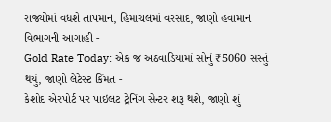રાજ્યોમાં વધશે તાપમાન, હિમાચલમાં વરસાદ, જાણો હવામાન વિભાગની આગાહી -
Gold Rate Today: એક જ અઠવાડિયામાં સોનું ₹5060 સસ્તું થયું, જાણો લેટેસ્ટ કિંમત -
કેશોદ એરપોર્ટ પર પાઇલટ ટ્રેનિંગ સેન્ટર શરૂ થશે, જાણો શું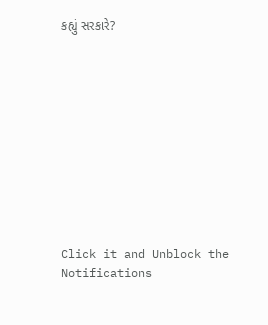કહ્યું સરકારે?











Click it and Unblock the Notifications